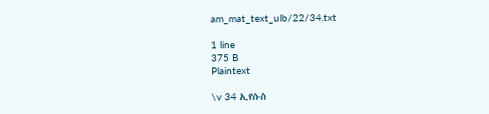am_mat_text_ulb/22/34.txt

1 line
375 B
Plaintext

\v 34 ኢየሱስ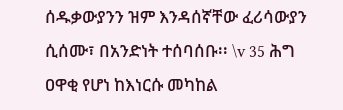ሰዱቃውያንን ዝም እንዳሰኛቸው ፈሪሳውያን ሲሰሙ፣ በአንድነት ተሰባሰቡ፡፡ \v 35 ሕግ ዐዋቂ የሆነ ከእነርሱ መካከል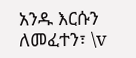አንዱ እርሱን ለመፈተን፣ \v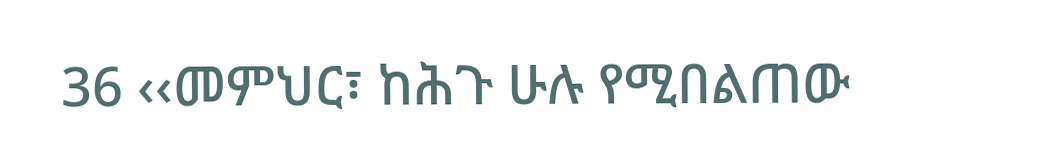36 ‹‹መምህር፣ ከሕጉ ሁሉ የሚበልጠው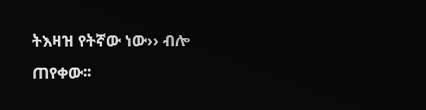ትእዛዝ የትኛው ነው›› ብሎ ጠየቀው፡፡